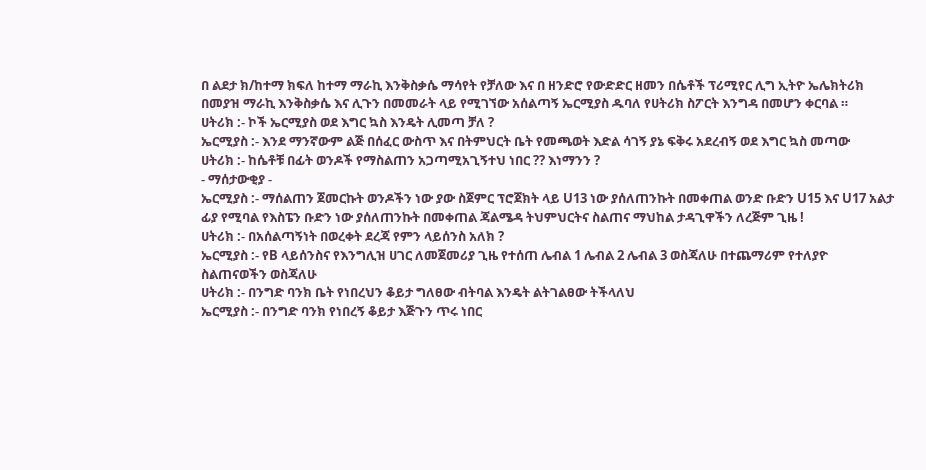በ ልደታ ክ/ከተማ ክፍለ ከተማ ማራኪ እንቅስቃሴ ማሳየት የቻለው እና በ ዘንድሮ የውድድር ዘመን በሴቶች ፕሪሚየር ሊግ ኢትዮ ኤሌክትሪክ በመያዝ ማራኪ እንቅስቃሴ እና ሊጉን በመመራት ላይ የሚገኘው አሰልጣኝ ኤርሚያስ ዱባለ የሀትሪክ ስፖርት እንግዳ በመሆን ቀርባል ።
ሀትሪክ :- ኮች ኤርሚያስ ወደ እግር ኳስ እንዴት ሊመጣ ቻለ ?
ኤርሚያስ :- እንደ ማንኛውም ልጅ በሰፈር ውስጥ እና በትምህርት ቤት የመጫወት እድል ሳገኝ ያኔ ፍቅሩ አደረብኝ ወደ እግር ኳስ መጣው
ሀትሪክ :- ከሴቶቹ በፊት ወንዶች የማስልጠን አጋጣሚአጊኝተህ ነበር ?? እነማንን ?
- ማሰታውቂያ -
ኤርሚያስ :- ማሰልጠን ጀመርኩት ወንዶችን ነው ያው ስጀምር ፕሮጀክት ላይ U13 ነው ያሰለጠንኩት በመቀጠል ወንድ ቡድን U15 እና U17 አልታ ፊያ የሚባል የእስፔን ቡድን ነው ያሰለጠንኩት በመቀጠል ጃልሜዳ ትህምህርትና ስልጠና ማህከል ታዳጊዋችን ለረጅም ጊዜ !
ሀትሪክ :- በአሰልጣኝነት በወረቀት ደረጃ የምን ላይሰንስ አለክ ?
ኤርሚያስ :- የB ላይሰንስና የእንግሊዝ ሀገር ለመጀመሪያ ጊዜ የተሰጠ ሌብል 1 ሌብል 2 ሌብል 3 ወስጃለሁ በተጨማሪም የተለያዮ ስልጠናወችን ወስጃለሁ
ሀትሪክ :- በንግድ ባንክ ቤት የነበረህን ቆይታ ግለፀው ብትባል እንዴት ልትገልፀው ትችላለህ
ኤርሚያስ :- በንግድ ባንክ የነበረኝ ቆይታ እጅጉን ጥሩ ነበር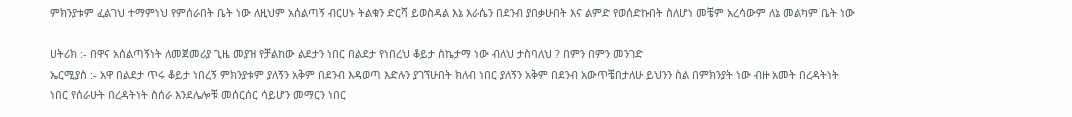ምክንያቱም ፈልገህ ተማምነህ የምሰራበት ቤት ነው ለዚህም አሰልጣኝ ብርሀኑ ትልቁን ድርሻ ይወስዳል እኔ እራሴን በደንብ ያበቃሁበት እና ልምድ የወሰድኩበት ስለሆነ መቼም አረሳውም ለኔ መልካም ቤት ነው

ሀትሪክ :- በዋና አሰልጣኝነት ለመጀመሪያ ጊዜ መያዝ የቻልከው ልደታን ነበር በልደታ የነበረህ ቆይታ ስኬታማ ነው ብለህ ታስባለህ ? በምን በምን መንገድ
ኤርሚያስ :- አዋ በልደታ ጥሩ ቆይታ ነበረኝ ምክንያቱም ያለኝን አቅም በደንብ እዳወጣ እድሉን ያገኘሁበት ክለብ ነበር ያለኝን አቅም በደንብ አውጥቼበታለሁ ይህንን ስል በምክንያት ነው ብዙ አመት በረዳትነት ነበር የሰራሁት በረዳትነት ስሰራ እንደሌሎቹ መሰርሰር ሳይሆን መማርን ነበር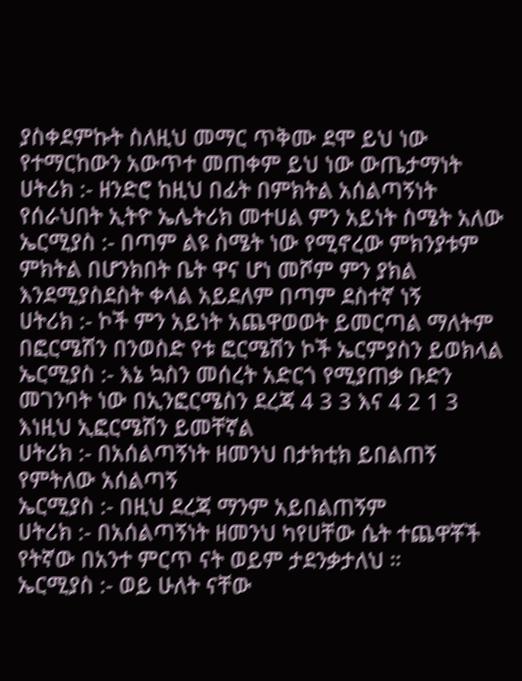ያስቀደምኩት ስለዚህ መማር ጥቅሙ ደሞ ይህ ነው የተማርከውን አውጥተ መጠቀም ይህ ነው ውጤታማነት
ሀትሪክ :- ዘንድሮ ከዚህ በፊት በምክትል አሰልጣኝነት የሰራህበት ኢትዮ ኤሌትሪክ መተሀል ምን አይነት ስሜት አለው
ኤርሚያስ :- በጣም ልዩ ስሜት ነው የሚኖረው ምክንያቱም ምክትል በሆንክበት ቤት ዋና ሆነ መሾም ምን ያክል እንደሚያስደስት ቀላል አይደለም በጣም ደስተኛ ነኝ
ሀትሪክ :- ኮች ምን አይነት አጨዋወወት ይመርጣል ማለትም በፎርሜሽን በንወስድ የቱ ፎርሜሽን ኮች ኤርምያስን ይወክላል
ኤርሚያስ :- እኔ ኳስን መሰረት አድርጎ የሚያጠቃ ቡድን መገንባት ነው በኢንፎርሜስን ደረጃ 4 3 3 እና 4 2 1 3 እነዚህ ኢፎርሜሽን ይመቸኛል
ሀትሪክ :- በአሰልጣኝነት ዘመንህ በታክቲክ ይበልጠኝ የምትለው አሰልጣኝ
ኤርሚያስ :- በዚህ ደረጃ ማንም አይበልጠኝም
ሀትሪክ :- በአሰልጣኝነት ዘመንህ ካየሀቸው ሴት ተጨዋቾች የትኛው በአንተ ምርጥ ናት ወይም ታደንቃታለህ ።
ኤርሚያስ :- ወይ ሁለት ናቸው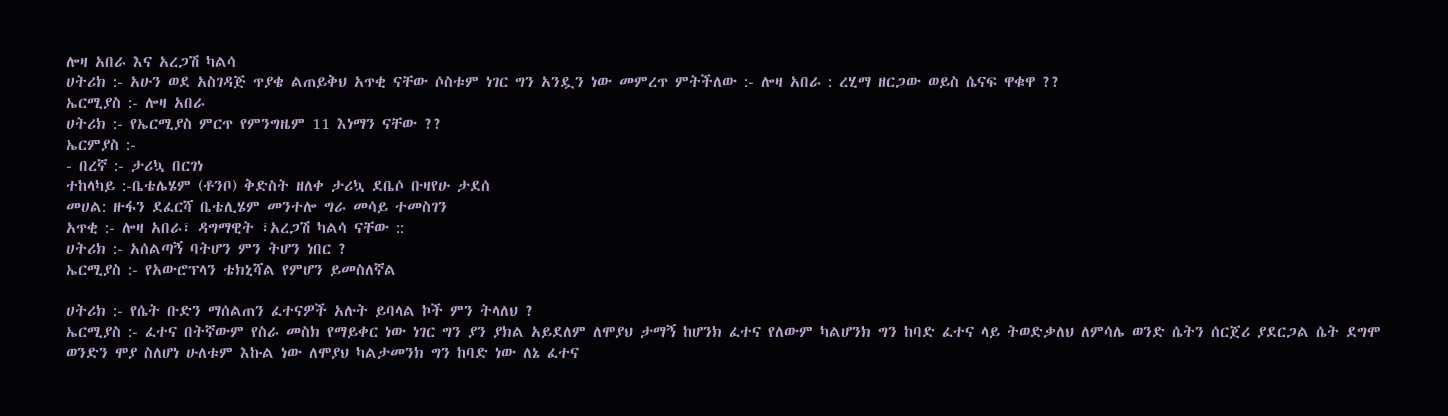ሎዛ አበራ እና አረጋሽ ካልሳ
ሀትሪክ :- አሁን ወደ አስገዳጅ ጥያቄ ልጠይቅህ አጥቂ ናቸው ሶስቱም ነገር ግን አንዷን ነው መምረጥ ምትችለው :- ሎዛ አበራ : ረሂማ ዘርጋው ወይስ ሴናፍ ዋቁዋ ??
ኤርሚያስ :- ሎዛ አበራ
ሀትሪክ :- የኤርሚያስ ምርጥ የምንግዜም 11 እነማን ናቸው ??
ኤርምያስ :-
- በረኛ :- ታሪኳ በርገነ
ተከላካይ :-ቤቴሌሄም (ቶንቦ) ቅድስት ዘለቀ ታሪኳ ደቤሶ ቡዛየሁ ታደሰ
መሀል: ዙፋን ደፈርሻ ቤቴሊሄም መንተሎ ግራ መሳይ ተመስገን
አጥቂ :- ሎዛ አበራ፣ ዳግማዊት ፣አረጋሽ ካልሳ ናቸው ::
ሀትሪክ :- አሰልጣኝ ባትሆን ምን ትሆን ነበር ?
ኤርሚያስ :- የአውሮፕላን ቴክኒሻል የምሆን ይመስለኛል

ሀትሪክ :- የሴት ቡድን ማሰልጠን ፈተናዎች አሉት ይባላል ኮች ምን ትላለህ ?
ኤርሚያስ :- ፈተና በትኛውም የስራ መስክ የማይቀር ነው ነገር ግን ያን ያክል አይደለም ለሞያህ ታማኝ ከሆንክ ፈተና የለውም ካልሆንክ ግን ከባድ ፈተና ላይ ትወድቃለህ ለምሳሌ ወንድ ሴትን ሰርጀሪ ያደርጋል ሴት ደግሞ ወንድን ሞያ ስለሆነ ሁለቱም እኩል ነው ለሞያህ ካልታመንክ ግን ከባድ ነው ለኔ ፈተና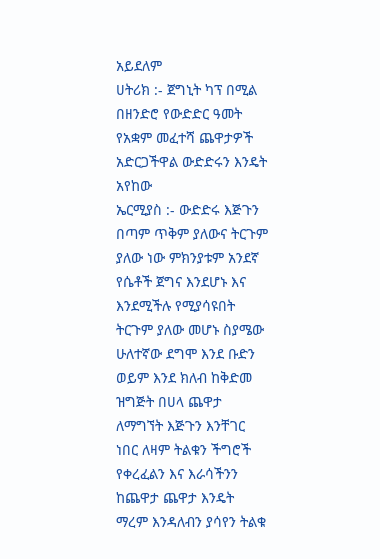አይደለም
ሀትሪክ :- ጀግኒት ካፕ በሚል በዘንድሮ የውድድር ዓመት የአቋም መፈተሻ ጨዋታዎች አድርጋችዋል ውድድሩን እንዴት አየከው
ኤርሚያስ :- ውድድሩ እጅጉን በጣም ጥቅም ያለውና ትርጉም ያለው ነው ምክንያቱም አንደኛ የሴቶች ጀግና እንደሆኑ እና እንደሚችሉ የሚያሳዩበት ትርጉም ያለው መሆኑ ስያሜው ሁለተኛው ደግሞ እንደ ቡድን ወይም እንደ ክለብ ከቅድመ ዝግጅት በሀላ ጨዋታ ለማግኘት እጅጉን እንቸገር ነበር ለዛም ትልቁን ችግሮች የቀረፈልን እና እራሳችንን ከጨዋታ ጨዋታ እንዴት ማረም እንዳለብን ያሳየን ትልቁ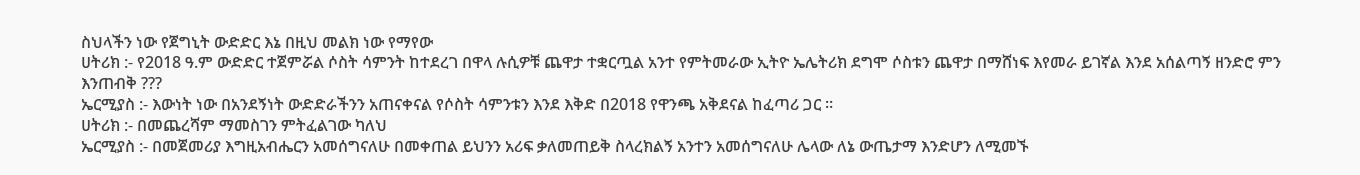ስህላችን ነው የጀግኒት ውድድር እኔ በዚህ መልክ ነው የማየው
ሀትሪክ :- የ2018 ዓ.ም ውድድር ተጀምሯል ሶስት ሳምንት ከተደረገ በዋላ ሉሲዎቹ ጨዋታ ተቋርጧል አንተ የምትመራው ኢትዮ ኤሌትሪክ ደግሞ ሶስቱን ጨዋታ በማሸነፍ እየመራ ይገኛል እንደ አሰልጣኝ ዘንድሮ ምን እንጠብቅ ???
ኤርሚያስ :- እውነት ነው በአንደኝነት ውድድራችንን አጠናቀናል የሶስት ሳምንቱን እንደ እቅድ በ2018 የዋንጫ አቅደናል ከፈጣሪ ጋር ።
ሀትሪክ :- በመጨረሻም ማመስገን ምትፈልገው ካለህ
ኤርሚያስ :- በመጀመሪያ እግዚአብሔርን አመሰግናለሁ በመቀጠል ይህንን አሪፍ ቃለመጠይቅ ስላረክልኝ አንተን አመሰግናለሁ ሌላው ለኔ ውጤታማ እንድሆን ለሚመኙ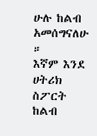ሁሉ ከልብ አመሰግናለሁ ።
እኛም እንደ ሀትሪክ ስፖርት ከልብ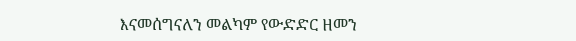እናመሰግናለን መልካም የውድድር ዘመን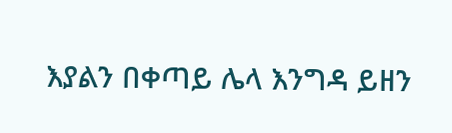እያልን በቀጣይ ሌላ እንግዳ ይዘን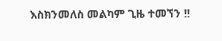እስክንመለስ መልካም ጊዜ ተመኘን !!